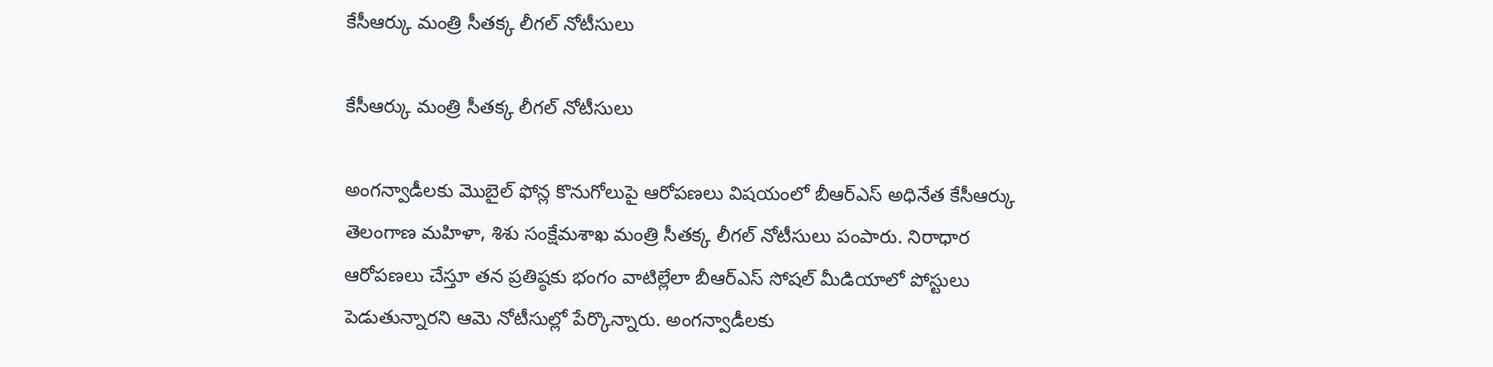కేసీఆర్కు మంత్రి సీతక్క లీగల్ నోటీసులు

కేసీఆర్కు మంత్రి సీతక్క లీగల్ నోటీసులు

అంగన్వాడీలకు మొబైల్ ఫోన్ల కొనుగోలుపై ఆరోపణలు విషయంలో బీఆర్ఎస్ అధినేత కేసీఆర్కు తెలంగాణ మహిళా, శిశు సంక్షేమశాఖ మంత్రి సీతక్క లీగల్ నోటీసులు పంపారు. నిరాధార ఆరోపణలు చేస్తూ తన ప్రతిష్ఠకు భంగం వాటిల్లేలా బీఆర్ఎస్ సోషల్ మీడియాలో పోస్టులు పెడుతున్నారని ఆమె నోటీసుల్లో పేర్కొన్నారు. అంగన్వాడీలకు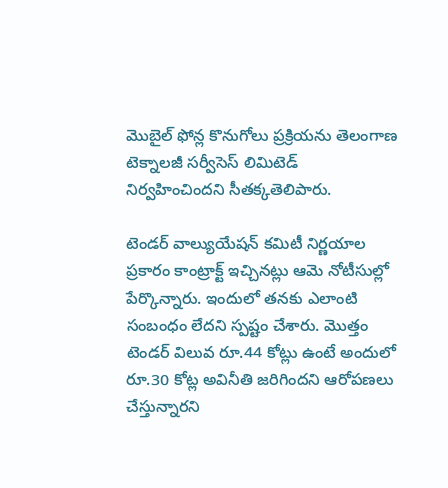మొబైల్ ఫోన్ల కొనుగోలు ప్రక్రియను తెలంగాణ టెక్నాలజీ సర్వీసెస్ లిమిటెడ్ నిర్వహించిందని సీతక్కతెలిపారు.

టెండర్ వాల్యుయేషన్ కమిటీ నిర్ణయాల ప్రకారం కాంట్రాక్ట్ ఇచ్చినట్లు ఆమె నోటీసుల్లో పేర్కొన్నారు. ఇందులో తనకు ఎలాంటి సంబంధం లేదని స్పష్టం చేశారు. మొత్తం టెండర్ విలువ రూ.44 కోట్లు ఉంటే అందులో రూ.30 కోట్ల అవినీతి జరిగిందని ఆరోపణలు చేస్తున్నారని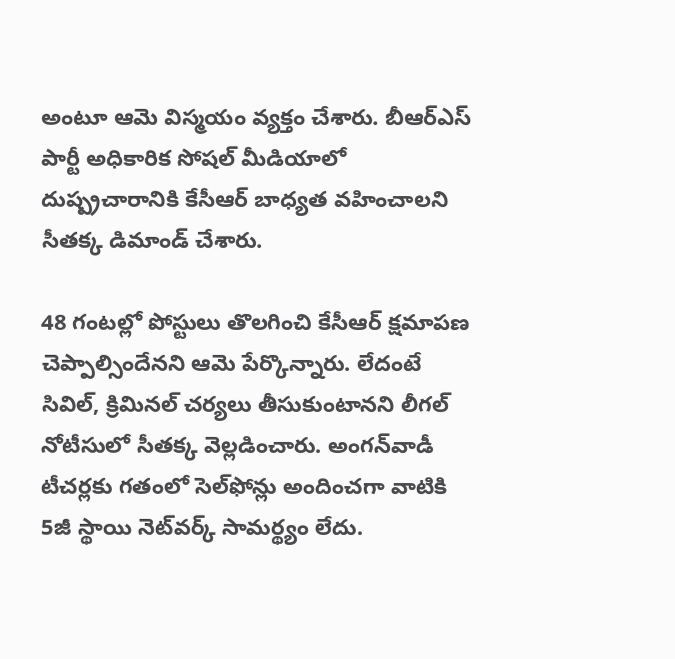అంటూ ఆమె విస్మయం వ్యక్తం చేశారు. బీఆర్ఎస్ పార్టీ అధికారిక సోషల్ మీడియాలో దుష్ప్రచారానికి కేసీఆర్ బాధ్యత వహించాలని సీతక్క డిమాండ్ చేశారు.

48 గంటల్లో పోస్టులు తొలగించి కేసీఆర్ క్షమాపణ చెప్పాల్సిందేనని ఆమె పేర్కొన్నారు. లేదంటే సివిల్, క్రిమినల్ చర్యలు తీసుకుంటానని లీగల్ నోటీసులో సీతక్క వెల్లడించారు. అంగన్‌వాడీ టీచర్లకు గతంలో సెల్‌ఫోన్లు అందించగా వాటికి 5జీ స్థాయి నెట్‌వర్క్‌ సామర్థ్యం లేదు.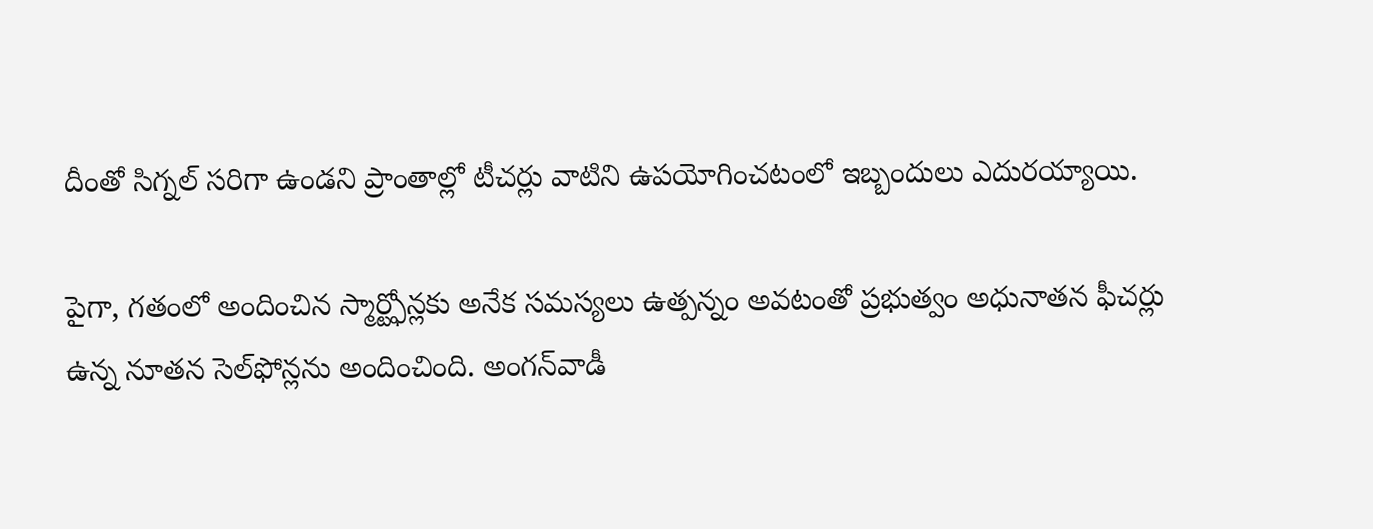దీంతో సిగ్నల్‌ సరిగా ఉండని ప్రాంతాల్లో టీచర్లు వాటిని ఉపయోగించటంలో ఇబ్బందులు ఎదురయ్యాయి.

పైగా, గతంలో అందించిన స్మార్ట్ఫోన్లకు అనేక సమస్యలు ఉత్పన్నం అవటంతో ప్రభుత్వం అధునాతన ఫీచర్లు ఉన్న నూతన సెల్‌ఫోన్లను అందించింది. అంగన్‌వాడీ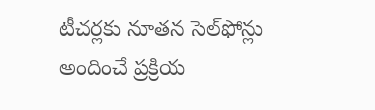టీచర్లకు నూతన సెల్‌ఫోన్లు అందించే ప్రక్రియ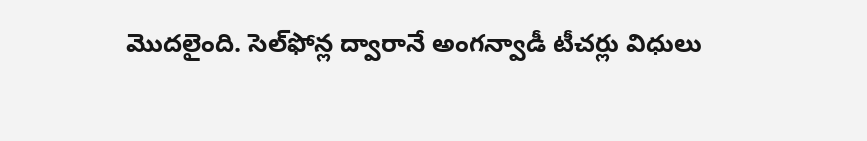మొదలైంది. సెల్‌ఫోన్ల ద్వారానే అంగన్వాడీ టీచర్లు విధులు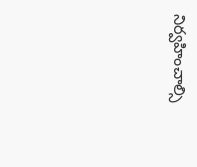నిర్వహించాల్సి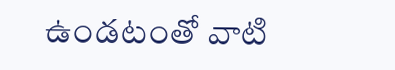ఉండటంతో వాటి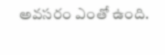అవసరం ఎంతో ఉంది.